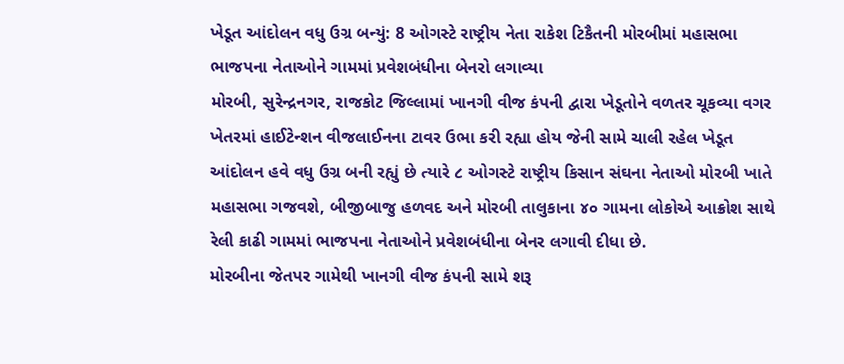ખેડૂત આંદોલન વધુ ઉગ્ર બન્યું: 8 ઓગસ્ટે રાષ્ટ્રીય નેતા રાકેશ ટિકૈતની મોરબીમાં મહાસભા
ભાજપના નેતાઓને ગામમાં પ્રવેશબંધીના બેનરો લગાવ્યા
મોરબી, સુરેન્દ્રનગર, રાજકોટ જિલ્લામાં ખાનગી વીજ કંપની દ્વારા ખેડૂતોને વળતર ચૂકવ્યા વગર ખેતરમાં હાઈટેન્શન વીજલાઈનના ટાવર ઉભા કરી રહ્યા હોય જેની સામે ચાલી રહેલ ખેડૂત આંદોલન હવે વધુ ઉગ્ર બની રહ્યું છે ત્યારે ૮ ઓગસ્ટે રાષ્ટ્રીય કિસાન સંઘના નેતાઓ મોરબી ખાતે મહાસભા ગજવશે, બીજીબાજુ હળવદ અને મોરબી તાલુકાના ૪૦ ગામના લોકોએ આક્રોશ સાથે રેલી કાઢી ગામમાં ભાજપના નેતાઓને પ્રવેશબંધીના બેનર લગાવી દીધા છે.
મોરબીના જેતપર ગામેથી ખાનગી વીજ કંપની સામે શરૂ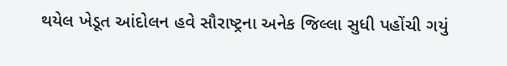થયેલ ખેડૂત આંદોલન હવે સૌરાષ્ટ્રના અનેક જિલ્લા સુધી પહોંચી ગયું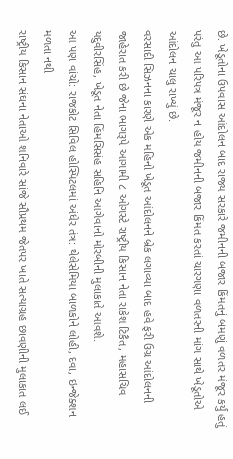છે. ખેડૂતોના ઉપવાસ આંદોલન બાદ રાજ્ય સરકારે જમીનની બજાર કિંમતનું બમણું વળતર મંજૂર કર્યું હતું પરંતુ આ પરિપત્ર મંજૂર ન હોય જમીનની બજાર કિંમત કરતાં ચારગણા વળતરની માંગ સાથે ખેડૂતોએ આંદોલન ચાલુ રાખ્યું છે.
વરસાદી સિઝનના કારણે એક મહિનો ખેડૂત આંદોલનને બ્રેક લગાવ્યા બાદ હવે ફરી ઉગ્ર આંદોલનની જાહેરાત કરી છે જેના ભાગરૂપે આગામી ૮ ઓગસ્ટે રાષ્ટ્રીય કિસાન નેતા રાકેશ ટિકૈત, મહાસચિવ યદુવીરસિંહ, ખેડૂત નેતા હિંમસિસંહ સહિનિ આગેવાનો મોરબીની મુલાકાતે આવશે.
આ પણ વાંચો: રાજકોટ સિવિલ હોસ્પિટલમાં અંધેર તંત્ર: થેલેસેમિયા બાળકોને લોહી, દવા, ઇન્જેક્શન મળતા નથી
રાષ્ટ્રીય કિસાન સંઘના નેતાઓ શનિવારે સાંજે સૌપ્રથમ જેતપર ખાતે સત્યાગ્રહ છાવણીની મુલાકાત લઈ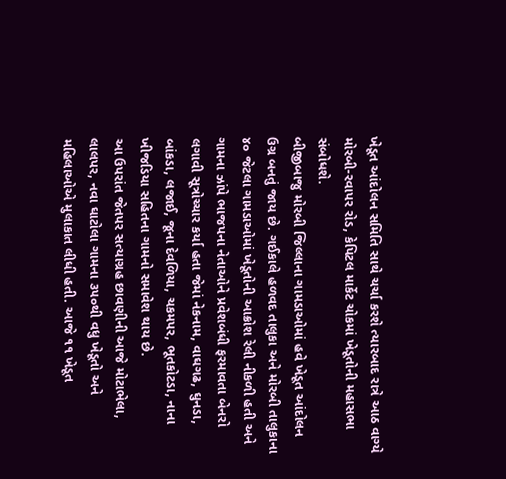ખેડૂત આંદોલન સમિતિ સાથે ચર્ચા કરશે ત્યારબાદ રાત્રે આઠ વાગ્યે મોરબી-રવાપર રોડ, કેપિટલ માર્કેટ ચોકમાં ખેડૂતોની મહાસભા સંબોધશે.
બીજીબાજુ મોરબી જિલ્લાના ગામડાઓમાં હવે ખેડૂત આંદોલન ઉગ્ર બનતું જાય છે. ગઈકાલે હળવદ તાલુકા અને મોરબી તાલુકાના ૪૦ જેટલા ગામડાઓમાં ખેડૂતોની આક્રોશ રેલી નીકળી હતી અને ગામના ઝાંપે ભાજપના નેતાઓને પ્રવેશબંધી ફરમાવતા બેનરો લગાવી સૂત્રોચ્ચાર કર્યા હતા જેમાં નેકનામ, વાઘગઢ, ઘુનડા, બાંકડા, લજાઈ, જૂના દેવળિયા, ચકમપર, ભૂતકોટડા, નાના ખીજડિયા સહિતના ગામનો સમાવેશ થાય છે.
આ ઉપરાંત જેતપર સત્યાગ્રહ છાવણીની આજે મોટાભેલા, લાલપર, નવા ઘાટોલા ગામના ૩૫૦થી વધુ ખેડૂતો અને મહિલાઓએ મુલાકાત લીધી હતી. આજે ૧૧ ખેડૂત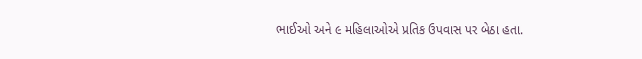ભાઈઓ અને ૯ મહિલાઓએ પ્રતિક ઉપવાસ પર બેઠા હતા.